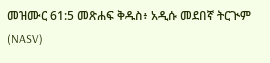መዝሙር 61:5 መጽሐፍ ቅዱስ፥ አዲሱ መደበኛ ትርጒም (NASV)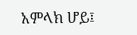አምላክ ሆይ፤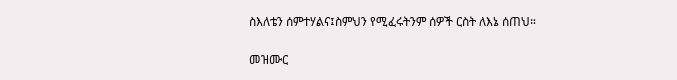ስእለቴን ሰምተሃልና፤ስምህን የሚፈሩትንም ሰዎች ርስት ለእኔ ሰጠህ።

መዝሙር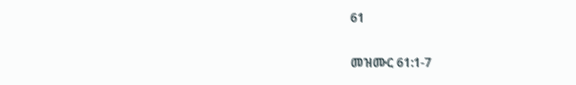61

መዝሙር 61:1-7